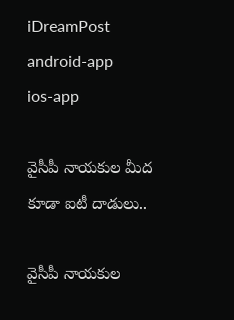iDreamPost
android-app
ios-app

వైసీపీ నాయకుల మీద కూడా ఐటీ దాడులు..

వైసీపీ నాయకుల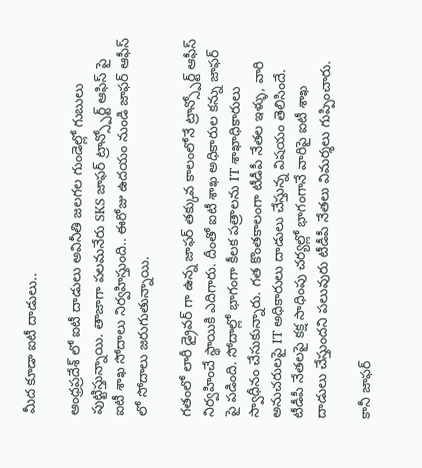మీద కూడా ఐటీ దాడులు..

ఆంధ్రప్రదేశ్ లో ఐటీ దాడులు అవినీతి జలగల గుండెల్లో గుబులు పుట్టిస్తున్నాయి. తాజాగా పలమనేరు SKS జాఫర్ ట్రాన్స్పోర్ట్ ఆఫిస్ పై ఐటీ శాఖ సోదాలు నిర్వహిస్తుంది.. ఈరోజు ఉదయం నుండి జాఫర్ ఆఫీస్ లో సోదాలు జరుగుతున్నాయి.

గతంలో లారీ డ్రైవర్ గా ఉన్న జాఫర్ తక్కువ కాలంలోనే ట్రాన్స్పోర్ట్ ఆఫీస్ నిర్వహించే స్థాయికి ఎదిగారు. దీంతో ఐటీ శాఖ అధికారుల కన్ను జాఫర్ పై పడింది. సోదాల్లో భాగంగా కీలక పత్రాలను IT శాఖాధికారులు స్వాధీనం చేసుకున్నారు. గత కొంతకాలంగా టీడీపీ నేతల ఇళ్ళు, వారి అనుచరులపై IT అధికారులు దాడులు చేస్తున్న విషయం తెలిసిందే. టీడీపీ నేతలపై కక్ష సాధింపు చర్యల్లో భాగంగానే వారిపై ఐటీ శాఖ దాడులు చేస్తుందని పలువురు టీడీపీ నేతలు విమర్శలు గుప్పించారు.

కానీ జాఫర్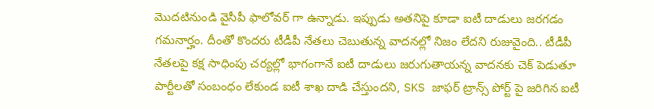మొదటినుండి వైసీపీ ఫాలోవర్ గా ఉన్నాడు. ఇప్పుడు అతనిపై కూడా ఐటీ దాడులు జరగడం గమనార్హం. దీంతో కొందరు టీడీపీ నేతలు చెబుతున్న వాదనల్లో నిజం లేదని రుజువైంది.. టీడీపీ నేతలపై కక్ష సాధింపు చర్యల్లో భాగంగానే ఐటీ దాడులు జరుగుతాయన్న వాదనకు చెక్ పెడుతూ పార్టీలతో సంబంధం లేకుండ ఐటీ శాఖ దాడి చేస్తుందని, SKS జాఫర్ ట్రాన్స్ పోర్ట్ పై జరిగిన ఐటీ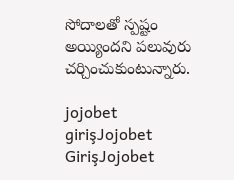సోదాలతో స్పష్టం అయ్యిందని పలువురు చర్చించుకుంటున్నారు.

jojobet girişJojobet GirişJojobet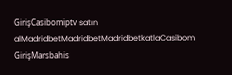GirişCasibomiptv satın alMadridbetMadridbetMadridbetkatlaCasibom GirişMarsbahis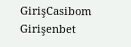GirişCasibom Girişenbet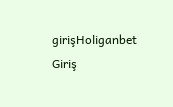girişHoliganbet Giriş